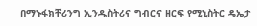በማኑፋክቸሪንግ ኢንዱስትሪና ግብርና ዘርፍ የሚኒስትር ዴኤታ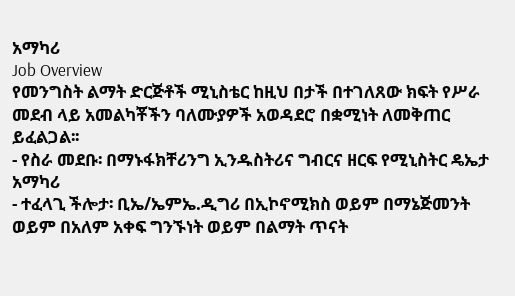አማካሪ
Job Overview
የመንግስት ልማት ድርጅቶች ሚኒስቴር ከዚህ በታች በተገለጸው ክፍት የሥራ መደብ ላይ አመልካቾችን ባለሙያዎች አወዳደሮ በቋሚነት ለመቅጠር ይፈልጋል፡፡
- የስራ መደቡ፡ በማኑፋክቸሪንግ ኢንዱስትሪና ግብርና ዘርፍ የሚኒስትር ዴኤታ አማካሪ
- ተፈላጊ ችሎታ፡ ቢኤ/ኤምኤ.ዲግሪ በኢኮኖሚክስ ወይም በማኔጅመንት ወይም በአለም አቀፍ ግንኙነት ወይም በልማት ጥናት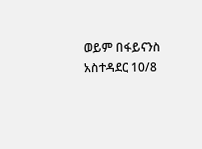ወይም በፋይናንስ አስተዳደር 10/8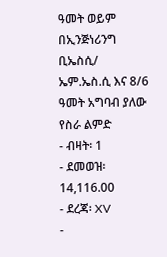ዓመት ወይም በኢንጅነሪንግ ቢኤስሲ/ ኤም.ኤስ.ሲ እና 8/6 ዓመት አግባብ ያለው የስራ ልምድ
- ብዛት፡ 1
- ደመወዝ፡ 14,116.00
- ደረጃ፡ XV
-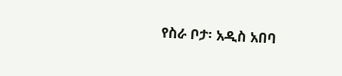የስራ ቦታ፡ አዲስ አበባ